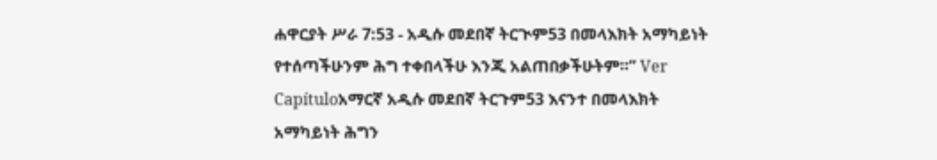ሐዋርያት ሥራ 7:53 - አዲሱ መደበኛ ትርጒም53 በመላእክት አማካይነት የተሰጣችሁንም ሕግ ተቀበላችሁ እንጂ አልጠበቃችሁትም።” Ver Capítuloአማርኛ አዲሱ መደበኛ ትርጉም53 እናንተ በመላእክት አማካይነት ሕግን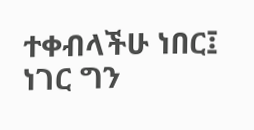ተቀብላችሁ ነበር፤ ነገር ግን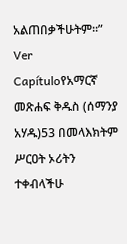አልጠበቃችሁትም።” Ver Capítuloየአማርኛ መጽሐፍ ቅዱስ (ሰማንያ አሃዱ)53 በመላእክትም ሥርዐት ኦሪትን ተቀብላችሁ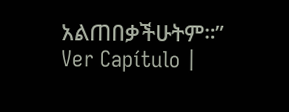አልጠበቃችሁትም።” Ver Capítulo |